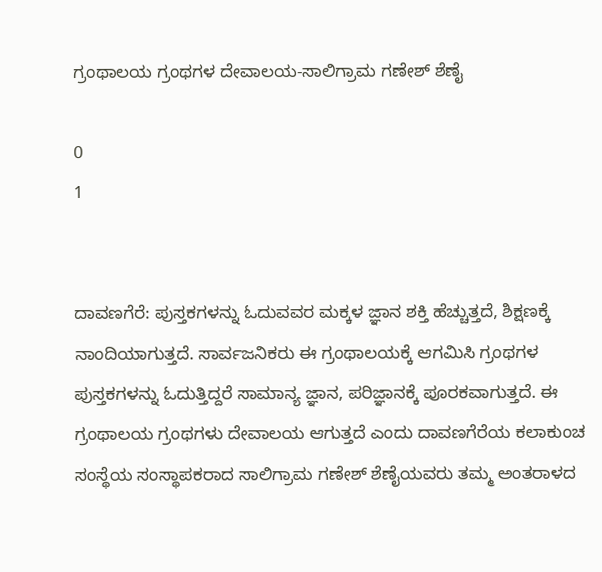ಗ್ರಂಥಾಲಯ ಗ್ರಂಥಗಳ ದೇವಾಲಯ-ಸಾಲಿಗ್ರಾಮ ಗಣೇಶ್ ಶೆಣೈ

0
1


ದಾವಣಗೆರೆ: ಪುಸ್ತಕಗಳನ್ನು ಓದುವವರ ಮಕ್ಕಳ ಜ್ಞಾನ ಶಕ್ತಿ ಹೆಚ್ಚುತ್ತದೆ, ಶಿಕ್ಷಣಕ್ಕೆ ನಾಂದಿಯಾಗುತ್ತದೆ. ಸಾರ್ವಜನಿಕರು ಈ ಗ್ರಂಥಾಲಯಕ್ಕೆ ಆಗಮಿಸಿ ಗ್ರಂಥಗಳ ಪುಸ್ತಕಗಳನ್ನು ಓದುತ್ತಿದ್ದರೆ ಸಾಮಾನ್ಯ ಜ್ಞಾನ, ಪರಿಜ್ಞಾನಕ್ಕೆ ಪೂರಕವಾಗುತ್ತದೆ. ಈ ಗ್ರಂಥಾಲಯ ಗ್ರಂಥಗಳು ದೇವಾಲಯ ಆಗುತ್ತದೆ ಎಂದು ದಾವಣಗೆರೆಯ ಕಲಾಕುಂಚ ಸಂಸ್ಥೆಯ ಸಂಸ್ಥಾಪಕರಾದ ಸಾಲಿಗ್ರಾಮ ಗಣೇಶ್ ಶೆಣೈಯವರು ತಮ್ಮ ಅಂತರಾಳದ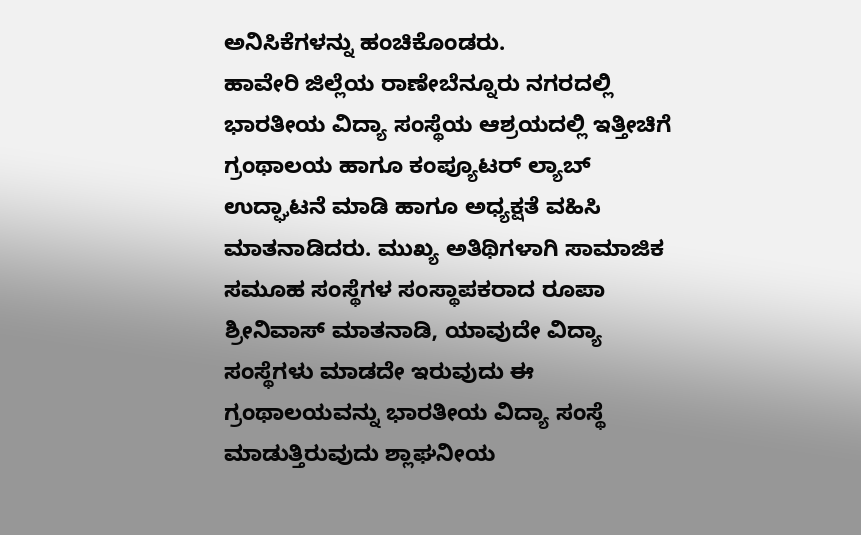ಅನಿಸಿಕೆಗಳನ್ನು ಹಂಚಿಕೊಂಡರು.
ಹಾವೇರಿ ಜಿಲ್ಲೆಯ ರಾಣೇಬೆನ್ನೂರು ನಗರದಲ್ಲಿ ಭಾರತೀಯ ವಿದ್ಯಾ ಸಂಸ್ಥೆಯ ಆಶ್ರಯದಲ್ಲಿ ಇತ್ತೀಚಿಗೆ ಗ್ರಂಥಾಲಯ ಹಾಗೂ ಕಂಪ್ಯೂಟರ್ ಲ್ಯಾಬ್ ಉದ್ಘಾಟನೆ ಮಾಡಿ ಹಾಗೂ ಅಧ್ಯಕ್ಷತೆ ವಹಿಸಿ ಮಾತನಾಡಿದರು. ಮುಖ್ಯ ಅತಿಥಿಗಳಾಗಿ ಸಾಮಾಜಿಕ ಸಮೂಹ ಸಂಸ್ಥೆಗಳ ಸಂಸ್ಥಾಪಕರಾದ ರೂಪಾ ಶ್ರೀನಿವಾಸ್ ಮಾತನಾಡಿ, ಯಾವುದೇ ವಿದ್ಯಾ ಸಂಸ್ಥೆಗಳು ಮಾಡದೇ ಇರುವುದು ಈ ಗ್ರಂಥಾಲಯವನ್ನು ಭಾರತೀಯ ವಿದ್ಯಾ ಸಂಸ್ಥೆ ಮಾಡುತ್ತಿರುವುದು ಶ್ಲಾಘನೀಯ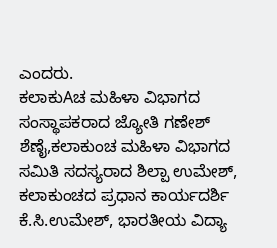ಎಂದರು.
ಕಲಾಕುAಚ ಮಹಿಳಾ ವಿಭಾಗದ ಸಂಸ್ಥಾಪಕರಾದ ಜ್ಯೋತಿ ಗಣೇಶ್ ಶೆಣೈ,ಕಲಾಕುಂಚ ಮಹಿಳಾ ವಿಭಾಗದ ಸಮಿತಿ ಸದಸ್ಯರಾದ ಶಿಲ್ಪಾ ಉಮೇಶ್, ಕಲಾಕುಂಚದ ಪ್ರಧಾನ ಕಾರ್ಯದರ್ಶಿ ಕೆ.ಸಿ.ಉಮೇಶ್, ಭಾರತೀಯ ವಿದ್ಯಾ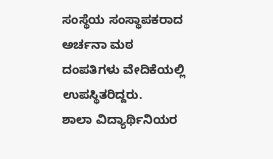ಸಂಸ್ಥೆಯ ಸಂಸ್ಥಾಪಕರಾದ ಅರ್ಚನಾ ಮಠ ದಂಪತಿಗಳು ವೇದಿಕೆಯಲ್ಲಿ ಉಪಸ್ಥಿತರಿದ್ದರು.
ಶಾಲಾ ವಿದ್ಯಾರ್ಥಿನಿಯರ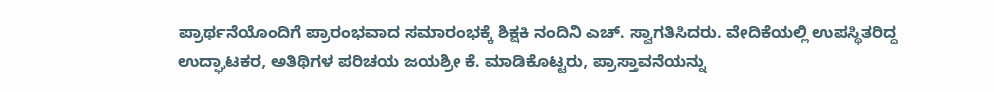ಪ್ರಾರ್ಥನೆಯೊಂದಿಗೆ ಪ್ರಾರಂಭವಾದ ಸಮಾರಂಭಕ್ಕೆ ಶಿಕ್ಷಕಿ ನಂದಿನಿ ಎಚ್. ಸ್ವಾಗತಿಸಿದರು. ವೇದಿಕೆಯಲ್ಲಿ ಉಪಸ್ಥಿತರಿದ್ದ ಉದ್ಘಾಟಕರ, ಅತಿಥಿಗಳ ಪರಿಚಯ ಜಯಶ್ರೀ ಕೆ. ಮಾಡಿಕೊಟ್ಟರು, ಪ್ರಾಸ್ತಾವನೆಯನ್ನು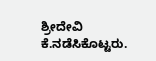ಶ್ರೀದೇವಿ ಕೆ.ನಡೆಸಿಕೊಟ್ಟರು.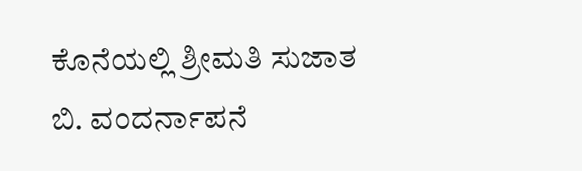ಕೊನೆಯಲ್ಲಿ ಶ್ರೀಮತಿ ಸುಜಾತ ಬಿ. ವಂದರ್ನಾಪನೆ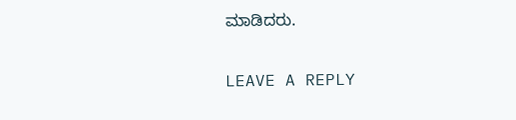ಮಾಡಿದರು.

LEAVE A REPLY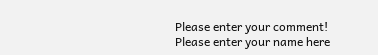Please enter your comment!
Please enter your name here